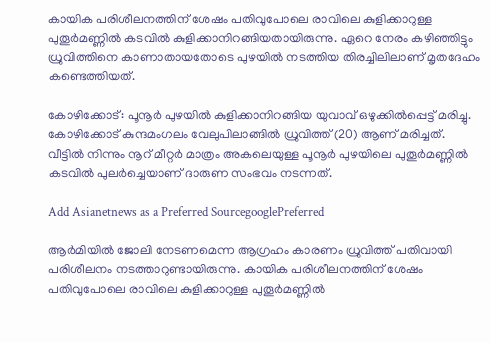കായിക പരിശീലനത്തിന് ശേഷം പതിവുപോലെ രാവിലെ കുളിക്കാറുള്ള പുതൂര്‍മണ്ണില്‍ കടവില്‍ കുളിക്കാനിറങ്ങിയതായിരുന്നു. ഏറെ നേരം കഴിഞ്ഞിട്ടും ധ്രുവിത്തിനെ കാണാതായതോടെ പുഴയില്‍ നടത്തിയ തിരച്ചിലിലാണ് മൃതദേഹം കണ്ടെത്തിയത്.

കോഴിക്കോട്: പൂനൂര്‍ പുഴയില്‍ കുളിക്കാനിറങ്ങിയ യുവാവ് ഒഴുക്കില്‍പ്പെട്ട് മരിച്ചു. കോഴിക്കോട് കുന്ദമംഗലം വേലുപിലാങ്ങില്‍ ധ്രുവിത്ത് (20) ആണ് മരിച്ചത്. വീട്ടില്‍ നിന്നും നൂറ് മീറ്റര്‍ മാത്രം അകലെയുള്ള പൂനൂര്‍ പുഴയിലെ പുതൂര്‍മണ്ണില്‍ കടവില്‍ പുലർച്ചെയാണ് ദാരുണ സംഭവം നടന്നത്.

Add Asianetnews as a Preferred SourcegooglePreferred

ആര്‍മിയില്‍ ജോലി നേടണമെന്ന ആഗ്രഹം കാരണം ധ്രുവിത്ത് പതിവായി പരിശീലനം നടത്താറുണ്ടായിരുന്നു. കായിക പരിശീലനത്തിന് ശേഷം പതിവുപോലെ രാവിലെ കുളിക്കാറുള്ള പുതൂര്‍മണ്ണില്‍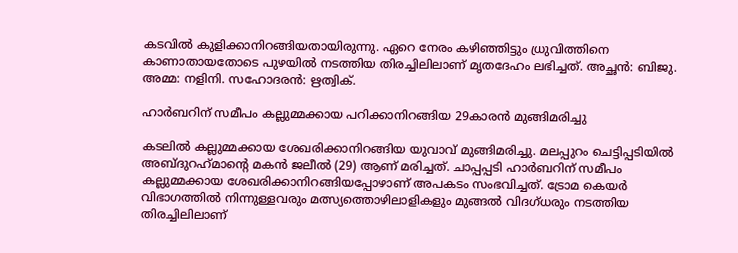കടവില്‍ കുളിക്കാനിറങ്ങിയതായിരുന്നു. ഏറെ നേരം കഴിഞ്ഞിട്ടും ധ്രുവിത്തിനെ കാണാതായതോടെ പുഴയില്‍ നടത്തിയ തിരച്ചിലിലാണ് മൃതദേഹം ലഭിച്ചത്. അച്ഛൻ: ബിജു. അമ്മ: നളിനി. സഹോദരന്‍: ഋത്വിക്.

ഹാർബറിന് സമീപം കല്ലുമ്മക്കായ പറിക്കാനിറങ്ങിയ 29കാരൻ മുങ്ങിമരിച്ചു

കടലിൽ കല്ലുമ്മക്കായ ശേഖരിക്കാനിറങ്ങിയ യുവാവ് മുങ്ങിമരിച്ചു. മലപ്പുറം ചെട്ടിപ്പടിയിൽ അബ്ദുറഹ്‌മാന്റെ മകന്‍ ജലീല്‍ (29) ആണ് മരിച്ചത്. ചാപ്പപ്പടി ഹാര്‍ബറിന് സമീപം കല്ലുമ്മക്കായ ശേഖരിക്കാനിറങ്ങിയപ്പോഴാണ് അപകടം സംഭവിച്ചത്. ട്രോമ കെയർ വിഭാഗത്തിൽ നിന്നുള്ളവരും മത്സ്യത്തൊഴിലാളികളും മുങ്ങൽ വിദഗ്‌ധരും നടത്തിയ തിരച്ചിലിലാണ്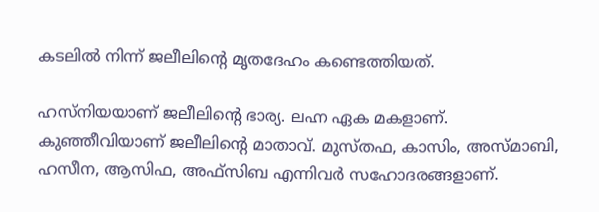കടലിൽ നിന്ന് ജലീലിൻ്റെ മൃതദേഹം കണ്ടെത്തിയത്.

ഹസ്‌നിയയാണ് ജലീലിൻ്റെ ഭാര്യ. ലഹ്ന ഏക മകളാണ്. കുഞ്ഞീവിയാണ് ജലീലിൻ്റെ മാതാവ്. മുസ്‌തഫ, കാസിം, അസ്‌മാബി, ഹസീന, ആസിഫ, അഫ്‌സിബ എന്നിവർ സഹോദരങ്ങളാണ്.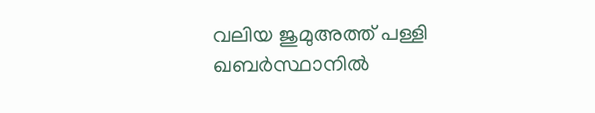വലിയ ജുമുഅത്ത് പള്ളി ഖബർസ്ഥാനിൽ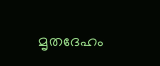മൃതദേഹം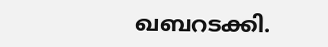ഖബറടക്കി.